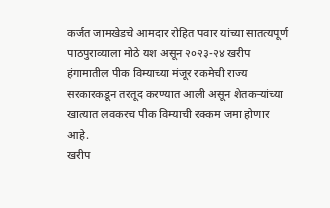कर्जत जामखेडचे आमदार रोहित पवार यांच्या सातत्यपूर्ण पाठपुराव्याला मोठे यश असून २०२३-२४ खरीप हंगामातील पीक विम्याच्या मंजूर रकमेची राज्य सरकारकडून तरतूद करण्यात आली असून शेतकऱ्यांच्या खात्यात लवकरच पीक विम्याची रक्कम जमा होणार आहे.
खरीप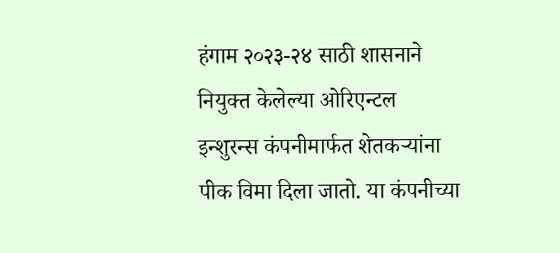हंगाम २०२३-२४ साठी शासनाने नियुक्त केलेल्या ओरिएन्टल इन्शुरन्स कंपनीमार्फत शेतकऱ्यांना पीक विमा दिला जातो. या कंपनीच्या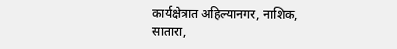कार्यक्षेत्रात अहिल्यानगर, नाशिक, सातारा,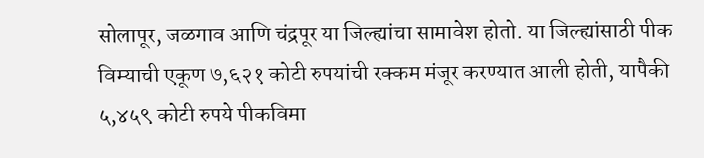सोलापूर, जळगाव आणि चंद्रपूर या जिल्ह्यांचा सामावेश होतो. या जिल्ह्यांसाठी पीक विम्याची एकूण ७,६२१ कोटी रुपयांची रक्कम मंजूर करण्यात आली होती, यापैकी ५,४५९ कोटी रुपये पीकविमा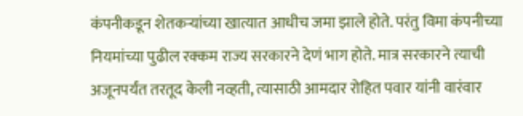कंपनीकडून शेतकऱ्यांच्या खात्यात आधीच जमा झाले होते. परंतु विमा कंपनीच्या नियमांच्या पुढील रक्कम राज्य सरकारने देणं भाग होते. मात्र सरकारने त्याची अजूनपर्यंत तरतूद केली नव्हती, त्यासाठी आमदार रोहित पवार यांनी वारंवार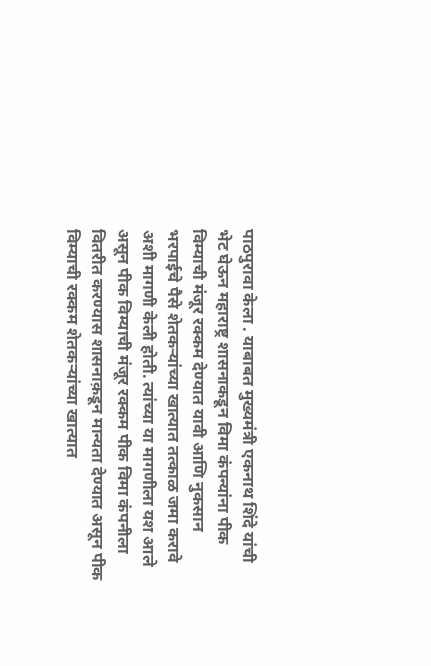पाठपुरावा केला . याबाबत मुख्यमंत्री एकनाथ शिंदे यांची भेट घेऊन महाराष्ट्र शासनाकडून विमा कंपन्यांना पीक विम्याची मंजूर रक्कम देण्यात यावी आणि नुकसान भरपाईचे पैसे शेतकऱ्यांच्या खात्यात तत्काळ जमा करावे अशी मागणी केली होती. त्यांच्या या मागणीला यश आले असून पीक विम्याची मंजूर रक्कम पीक विमा कंपनीला वितरीत करण्यास शासनाक़डून मान्यता देण्यात असून पीक विम्याची रक्कम शेतकऱ्यांच्या खात्यात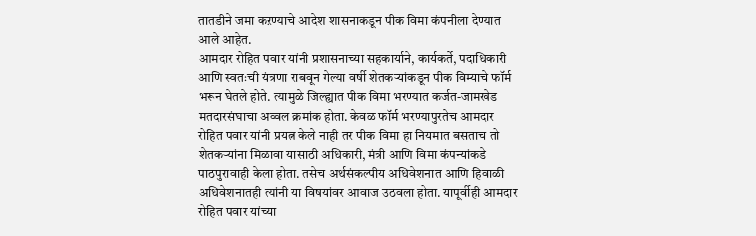तातडीने जमा कऱण्याचे आदेश शासनाकडून पीक विमा कंपनीला देण्यात आले आहेत.
आमदार रोहित पवार यांनी प्रशासनाच्या सहकार्याने, कार्यकर्ते, पदाधिकारी आणि स्वतःची यंत्रणा राबवून गेल्या वर्षी शेतकऱ्यांकडून पीक विम्याचे फॉर्म भरून घेतले होते. त्यामुळे जिल्ह्यात पीक विमा भरण्यात कर्जत-जामखेड मतदारसंघाचा अव्वल क्रमांक होता. केवळ फॉर्म भरण्यापुरतेच आमदार रोहित पवार यांनी प्रयत्न केले नाही तर पीक विमा हा नियमात बसताच तो शेतकऱ्यांना मिळावा यासाठी अधिकारी, मंत्री आणि विमा कंपन्यांकडे पाठपुरावाही केला होता. तसेच अर्थसंकल्पीय अधिवेशनात आणि हिवाळी अधिवेशनातही त्यांनी या विषयांवर आवाज उठवला होता. यापूर्वीही आमदार रोहित पवार यांच्या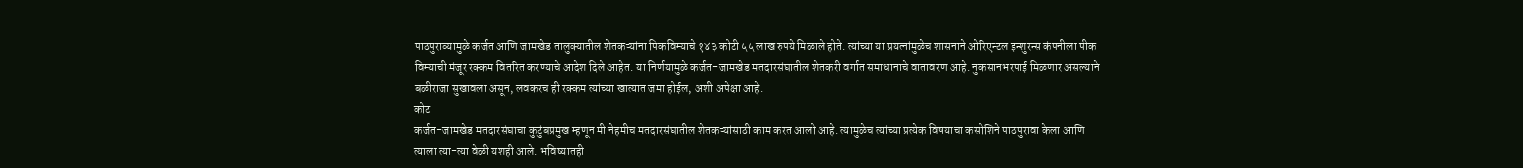पाठपुराव्यामुळे कर्जत आणि जामखेड तालुक्यातील शेतकऱ्यांना पिकविम्याचे १४३ कोटी ५५ लाख रुपये मिळाले होते. त्यांच्या या प्रयत्नांमुळेच शासनाने ओरिएन्टल इन्शुरन्स कंपनीला पीक विम्याची मंजूर रक्कम वितरित करण्याचे आदेश दिले आहेत. या निर्णयामुळे कर्जत-जामखेड मतदारसंघातील शेतकरी वर्गात समाधानाचे वातावरण आहे. नुकसानभरपाई मिळणार असल्याने बळीराजा सुखावला असून, लवकरच ही रक्कम त्यांच्या खात्यात जमा होईल, अशी अपेक्षा आहे.
कोट
कर्जत-जामखेड मतदारसंघाचा कुटुंबप्रमुख म्हणून मी नेहमीच मतदारसंघातील शेतकऱ्यांसाठी काम करत आलो आहे. त्यामुळेच त्यांच्या प्रत्येक विषयाचा कसोशिने पाठपुरावा केला आणि त्याला त्या-त्या वेळी यशही आले. भविष्यातही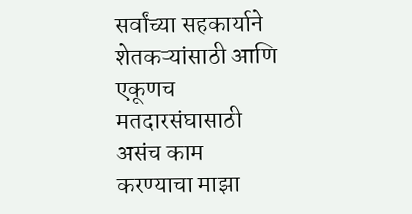सर्वांच्या सहकार्याने शेतकऱ्यांसाठी आणि एकूणच मतदारसंघासाठी असंच काम करण्याचा माझा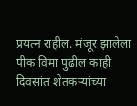प्रयत्न राहील. मंजूर झालेला पीक विमा पुढील काही दिवसांत शेतकऱ्यांच्या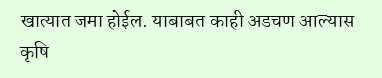खात्यात जमा होईल. याबाबत काही अडचण आल्यास कृषि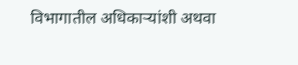विभागातील अधिकाऱ्यांशी अथवा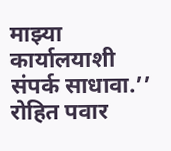माझ्या कार्यालयाशी संपर्क साधावा.’’
रोहित पवार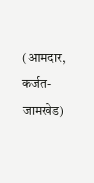(आमदार, कर्जत-जामखेड)